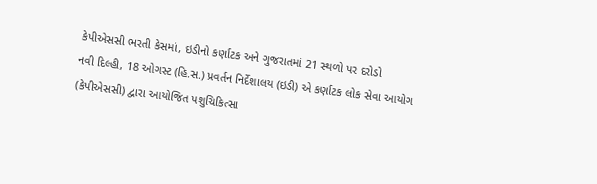કેપીએસસી ભરતી કેસમાં, ઇડીનો કર્ણાટક અને ગુજરાતમાં 21 સ્થળો પર દરોડો
નવી દિલ્હી, 18 ઓગસ્ટ (હિ.સ.) પ્રવર્તન નિર્દેશાલય (ઇડી) એ કર્ણાટક લોક સેવા આયોગ (કેપીએસસી) દ્વારા આયોજિત પશુચિકિત્સા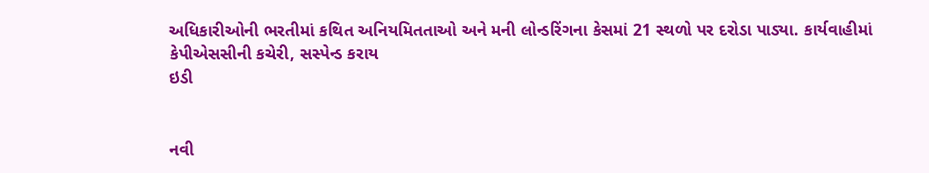અધિકારીઓની ભરતીમાં કથિત અનિયમિતતાઓ અને મની લોન્ડરિંગના કેસમાં 21 સ્થળો પર દરોડા પાડ્યા. કાર્યવાહીમાં કેપીએસસીની કચેરી, સસ્પેન્ડ કરાય
ઇડી


નવી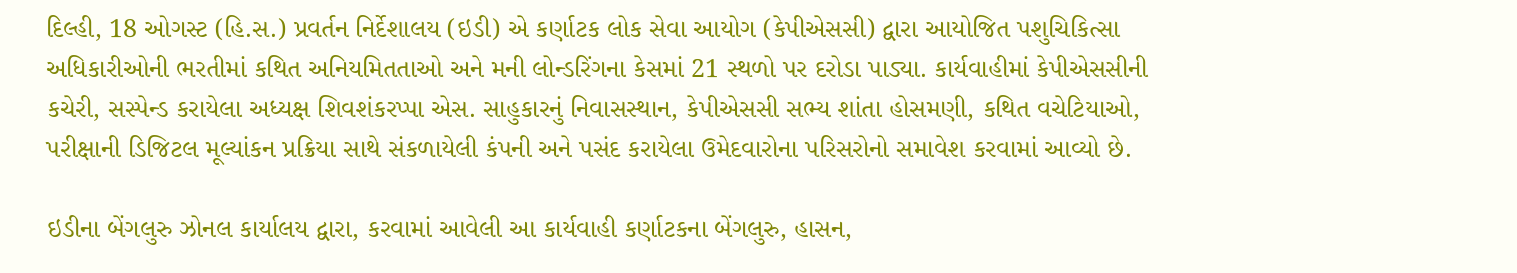દિલ્હી, 18 ઓગસ્ટ (હિ.સ.) પ્રવર્તન નિર્દેશાલય (ઇડી) એ કર્ણાટક લોક સેવા આયોગ (કેપીએસસી) દ્વારા આયોજિત પશુચિકિત્સા અધિકારીઓની ભરતીમાં કથિત અનિયમિતતાઓ અને મની લોન્ડરિંગના કેસમાં 21 સ્થળો પર દરોડા પાડ્યા. કાર્યવાહીમાં કેપીએસસીની કચેરી, સસ્પેન્ડ કરાયેલા અધ્યક્ષ શિવશંકરપ્પા એસ. સાહુકારનું નિવાસસ્થાન, કેપીએસસી સભ્ય શાંતા હોસમણી, કથિત વચેટિયાઓ, પરીક્ષાની ડિજિટલ મૂલ્યાંકન પ્રક્રિયા સાથે સંકળાયેલી કંપની અને પસંદ કરાયેલા ઉમેદવારોના પરિસરોનો સમાવેશ કરવામાં આવ્યો છે.

ઇડીના બેંગલુરુ ઝોનલ કાર્યાલય દ્વારા, કરવામાં આવેલી આ કાર્યવાહી કર્ણાટકના બેંગલુરુ, હાસન,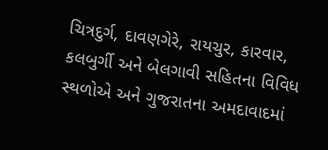ચિત્રદુર્ગ, દાવણગેરે, રાયચુર, કારવાર, કલબુર્ગી અને બેલગાવી સહિતના વિવિધ સ્થળોએ અને ગુજરાતના અમદાવાદમાં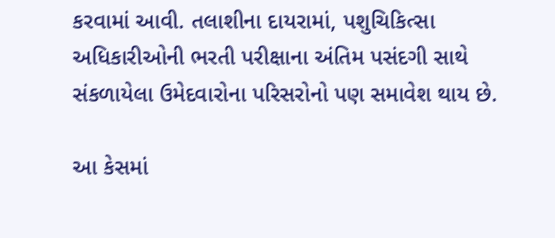કરવામાં આવી. તલાશીના દાયરામાં, પશુચિકિત્સા અધિકારીઓની ભરતી પરીક્ષાના અંતિમ પસંદગી સાથે સંકળાયેલા ઉમેદવારોના પરિસરોનો પણ સમાવેશ થાય છે.

આ કેસમાં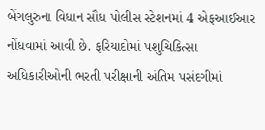બેંગલુરુના વિધાન સૌધ પોલીસ સ્ટેશનમાં 4 એફઆઈઆર નોંધવામાં આવી છે. ફરિયાદોમાં પશુચિકિત્સા અધિકારીઓની ભરતી પરીક્ષાની અંતિમ પસંદગીમાં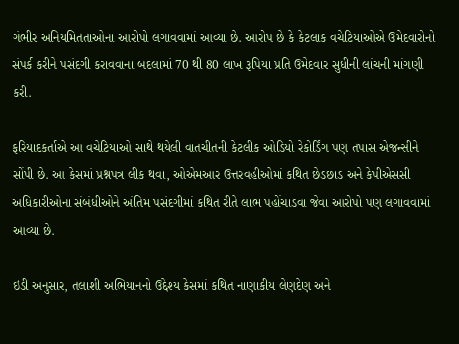ગંભીર અનિયમિતતાઓના આરોપો લગાવવામાં આવ્યા છે. આરોપ છે કે કેટલાક વચેટિયાઓએ ઉમેદવારોનો સંપર્ક કરીને પસંદગી કરાવવાના બદલામાં 70 થી 80 લાખ રૂપિયા પ્રતિ ઉમેદવાર સુધીની લાંચની માંગણી કરી.

ફરિયાદકર્તાએ આ વચેટિયાઓ સાથે થયેલી વાતચીતની કેટલીક ઓડિયો રેકોર્ડિંગ પણ તપાસ એજન્સીને સોંપી છે. આ કેસમાં પ્રશ્નપત્ર લીક થવા, ઓએમઆર ઉત્તરવહીઓમાં કથિત છેડછાડ અને કેપીએસસી અધિકારીઓના સંબંધીઓને અંતિમ પસંદગીમાં કથિત રીતે લાભ પહોંચાડવા જેવા આરોપો પણ લગાવવામાં આવ્યા છે.

ઇડી અનુસાર, તલાશી અભિયાનનો ઉદ્દેશ્ય કેસમાં કથિત નાણાકીય લેણદેણ અને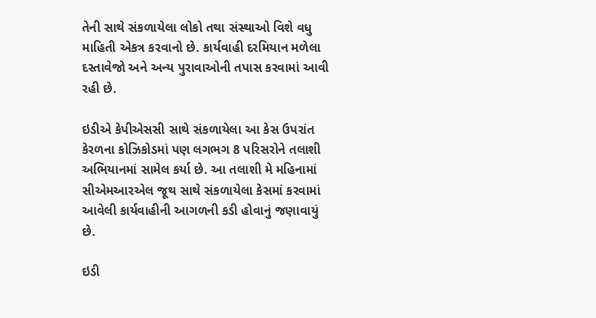તેની સાથે સંકળાયેલા લોકો તથા સંસ્થાઓ વિશે વધુ માહિતી એકત્ર કરવાનો છે. કાર્યવાહી દરમિયાન મળેલા દસ્તાવેજો અને અન્ય પુરાવાઓની તપાસ કરવામાં આવી રહી છે.

ઇડીએ કેપીએસસી સાથે સંકળાયેલા આ કેસ ઉપરાંત કેરળના કોઝિકોડમાં પણ લગભગ 8 પરિસરોને તલાશી અભિયાનમાં સામેલ કર્યા છે. આ તલાશી મે મહિનામાં સીએમઆરએલ જૂથ સાથે સંકળાયેલા કેસમાં કરવામાં આવેલી કાર્યવાહીની આગળની કડી હોવાનું જણાવાયું છે.

ઇડી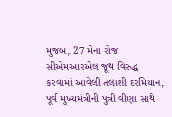મુજબ, 27 મેના રોજ સીએમઆરએલ જૂથ વિરુદ્ધ કરવામાં આવેલી તલાશી દરમિયાન, પૂર્વ મુખ્યમંત્રીની પુત્રી વીણા સાથે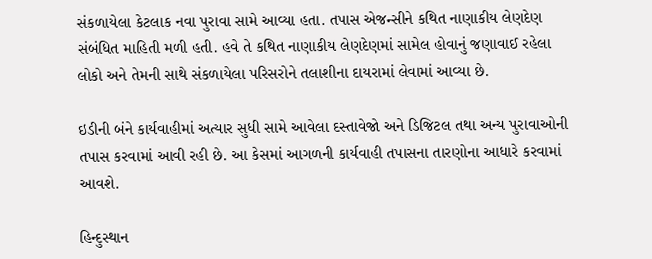સંકળાયેલા કેટલાક નવા પુરાવા સામે આવ્યા હતા. તપાસ એજન્સીને કથિત નાણાકીય લેણદેણ સંબંધિત માહિતી મળી હતી. હવે તે કથિત નાણાકીય લેણદેણમાં સામેલ હોવાનું જણાવાઈ રહેલા લોકો અને તેમની સાથે સંકળાયેલા પરિસરોને તલાશીના દાયરામાં લેવામાં આવ્યા છે.

ઇડીની બંને કાર્યવાહીમાં અત્યાર સુધી સામે આવેલા દસ્તાવેજો અને ડિજિટલ તથા અન્ય પુરાવાઓની તપાસ કરવામાં આવી રહી છે. આ કેસમાં આગળની કાર્યવાહી તપાસના તારણોના આધારે કરવામાં આવશે.

હિન્દુસ્થાન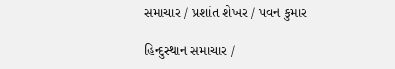સમાચાર / પ્રશાંત શેખર / પવન કુમાર

હિન્દુસ્થાન સમાચાર /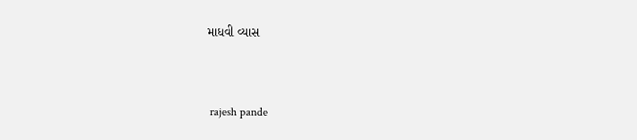માધવી વ્યાસ


 rajesh pande